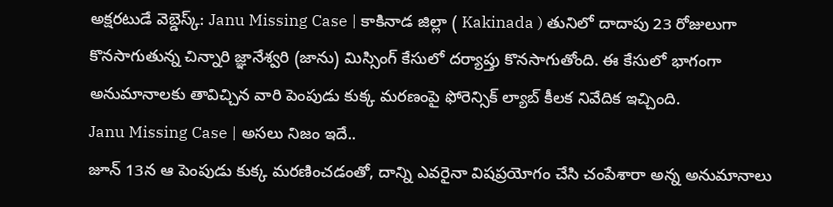అక్షరటుడే వెబ్డెస్క్: Janu Missing Case | కాకినాడ జిల్లా ( Kakinada ) తునిలో దాదాపు 23 రోజులుగా కొనసాగుతున్న చిన్నారి జ్ఞానేశ్వరి (జాను) మిస్సింగ్ కేసులో దర్యాప్తు కొనసాగుతోంది. ఈ కేసులో భాగంగా అనుమానాలకు తావిచ్చిన వారి పెంపుడు కుక్క మరణంపై ఫోరెన్సిక్ ల్యాబ్ కీలక నివేదిక ఇచ్చింది.
Janu Missing Case | అసలు నిజం ఇదే..
జూన్ 13న ఆ పెంపుడు కుక్క మరణించడంతో, దాన్ని ఎవరైనా విషప్రయోగం చేసి చంపేశారా అన్న అనుమానాలు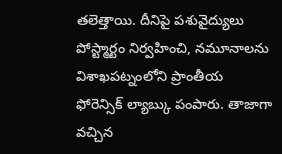తలెత్తాయి. దీనిపై పశువైద్యులు పోస్ట్మార్టం నిర్వహించి, నమూనాలను విశాఖపట్నంలోని ప్రాంతీయ ఫోరెన్సిక్ ల్యాబ్కు పంపారు. తాజాగా వచ్చిన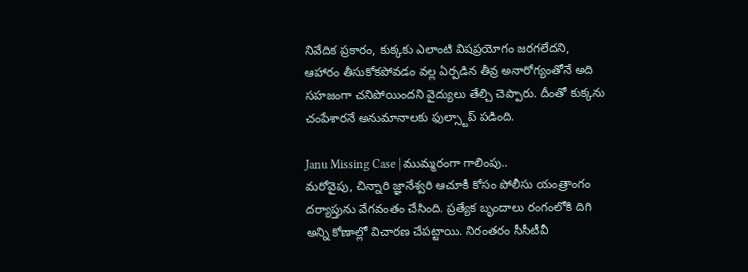నివేదిక ప్రకారం, కుక్కకు ఎలాంటి విషప్రయోగం జరగలేదని, ఆహారం తీసుకోకపోవడం వల్ల ఏర్పడిన తీవ్ర అనారోగ్యంతోనే అది సహజంగా చనిపోయిందని వైద్యులు తేల్చి చెప్పారు. దీంతో కుక్కను చంపేశారనే అనుమానాలకు ఫుల్స్టాప్ పడింది.

Janu Missing Case | ముమ్మరంగా గాలింపు..
మరోవైపు, చిన్నారి జ్ఞానేశ్వరి ఆచూకీ కోసం పోలీసు యంత్రాంగం దర్యాప్తును వేగవంతం చేసింది. ప్రత్యేక బృందాలు రంగంలోకి దిగి అన్ని కోణాల్లో విచారణ చేపట్టాయి. నిరంతరం సీసీటీవీ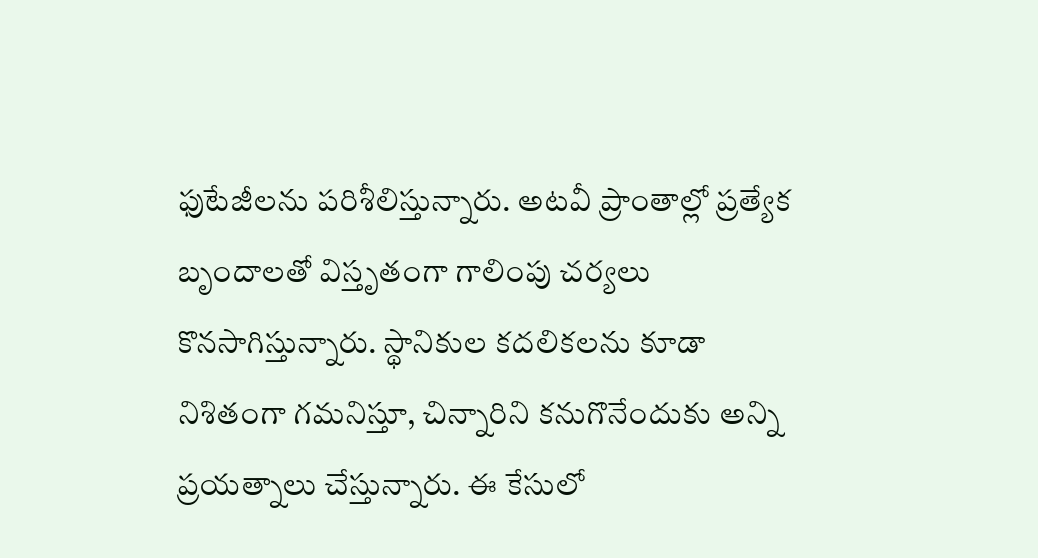ఫుటేజీలను పరిశీలిస్తున్నారు. అటవీ ప్రాంతాల్లో ప్రత్యేక బృందాలతో విస్తృతంగా గాలింపు చర్యలు కొనసాగిస్తున్నారు. స్థానికుల కదలికలను కూడా నిశితంగా గమనిస్తూ, చిన్నారిని కనుగొనేందుకు అన్ని ప్రయత్నాలు చేస్తున్నారు. ఈ కేసులో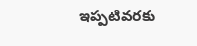ఇప్పటివరకు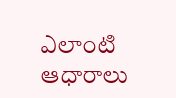ఎలాంటి ఆధారాలు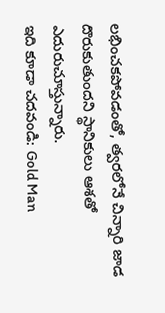లభించకపోవడంతో, త్వరలోనే చిన్నారి జాడ దొరుకుతుందని స్థానికులు ఆశతో ఎదురుచూస్తున్నారు.
ఇది కూడా చదవండి: Gold Man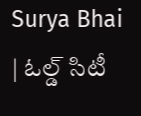Surya Bhai | ఓల్డ్ సిటీ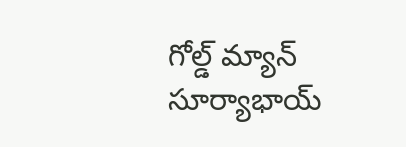గోల్డ్ మ్యాన్ సూర్యాభాయ్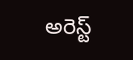అరెస్ట్